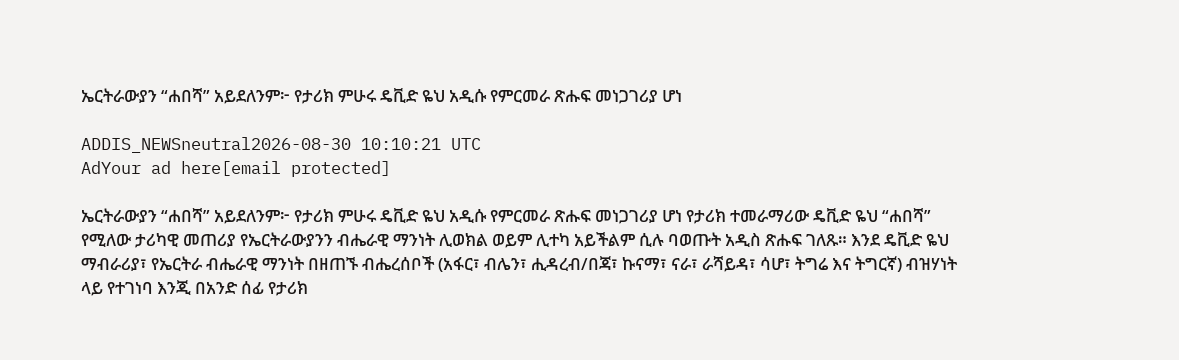ኤርትራውያን “ሐበሻ” አይደለንም፦ የታሪክ ምሁሩ ዴቪድ ዬህ አዲሱ የምርመራ ጽሑፍ መነጋገሪያ ሆነ

ADDIS_NEWSneutral2026-08-30 10:10:21 UTC
AdYour ad here[email protected]

ኤርትራውያን “ሐበሻ” አይደለንም፦ የታሪክ ምሁሩ ዴቪድ ዬህ አዲሱ የምርመራ ጽሑፍ መነጋገሪያ ሆነ የታሪክ ተመራማሪው ዴቪድ ዬህ “ሐበሻ” የሚለው ታሪካዊ መጠሪያ የኤርትራውያንን ብሔራዊ ማንነት ሊወክል ወይም ሊተካ አይችልም ሲሉ ባወጡት አዲስ ጽሑፍ ገለጹ። እንደ ዴቪድ ዬህ ማብራሪያ፣ የኤርትራ ብሔራዊ ማንነት በዘጠኙ ብሔረሰቦች (አፋር፣ ብሌን፣ ሒዳረብ/በጃ፣ ኩናማ፣ ናራ፣ ራሻይዳ፣ ሳሆ፣ ትግሬ እና ትግርኛ) ብዝሃነት ላይ የተገነባ እንጂ በአንድ ሰፊ የታሪክ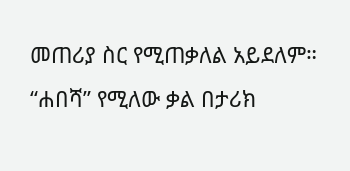መጠሪያ ስር የሚጠቃለል አይደለም። “ሐበሻ” የሚለው ቃል በታሪክ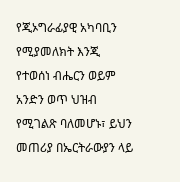የጂኦግራፊያዊ አካባቢን የሚያመለክት እንጂ የተወሰነ ብሔርን ወይም አንድን ወጥ ህዝብ የሚገልጽ ባለመሆኑ፣ ይህን መጠሪያ በኤርትራውያን ላይ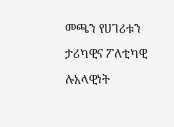መጫን የሀገሪቱን ታሪካዊና ፖለቲካዊ ሉአላዊነት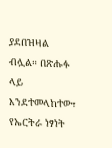ያደበዝዛል ብሏል። በጽሑፉ ላይ እንደተመላከተው፣ የኤርትራ ነፃነት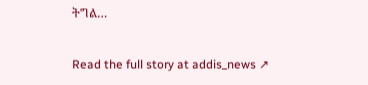ትግል…

Read the full story at addis_news ↗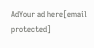AdYour ad here[email protected]